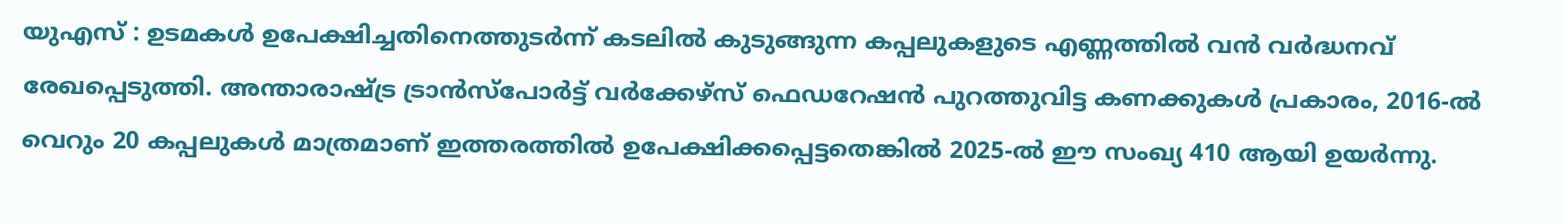യുഎസ് : ഉടമകൾ ഉപേക്ഷിച്ചതിനെത്തുടർന്ന് കടലിൽ കുടുങ്ങുന്ന കപ്പലുകളുടെ എണ്ണത്തിൽ വൻ വർദ്ധനവ് രേഖപ്പെടുത്തി. അന്താരാഷ്ട്ര ട്രാൻസ്പോർട്ട് വർക്കേഴ്സ് ഫെഡറേഷൻ പുറത്തുവിട്ട കണക്കുകൾ പ്രകാരം, 2016-ൽ വെറും 20 കപ്പലുകൾ മാത്രമാണ് ഇത്തരത്തിൽ ഉപേക്ഷിക്കപ്പെട്ടതെങ്കിൽ 2025-ൽ ഈ സംഖ്യ 410 ആയി ഉയർന്നു.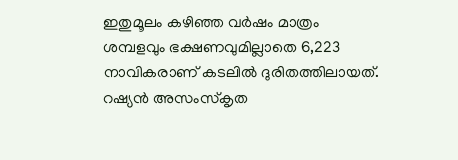ഇതുമൂലം കഴിഞ്ഞ വർഷം മാത്രം ശമ്പളവും ഭക്ഷണവുമില്ലാതെ 6,223 നാവികരാണ് കടലിൽ ദുരിതത്തിലായത്.
റഷ്യൻ അസംസ്കൃത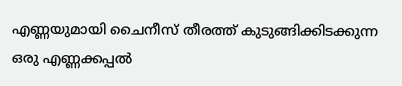എണ്ണയുമായി ചൈനീസ് തീരത്ത് കുടുങ്ങിക്കിടക്കുന്ന ഒരു എണ്ണക്കപ്പൽ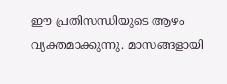ഈ പ്രതിസന്ധിയുടെ ആഴം വ്യക്തമാക്കുന്നു. മാസങ്ങളായി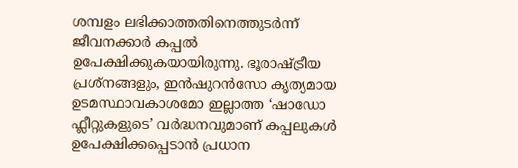ശമ്പളം ലഭിക്കാത്തതിനെത്തുടർന്ന് ജീവനക്കാർ കപ്പൽ ഉപേക്ഷിക്കുകയായിരുന്നു. ഭൂരാഷ്ട്രീയ പ്രശ്നങ്ങളും, ഇൻഷുറൻസോ കൃത്യമായ ഉടമസ്ഥാവകാശമോ ഇല്ലാത്ത ‘ഷാഡോ ഫ്ലീറ്റുകളുടെ’ വർദ്ധനവുമാണ് കപ്പലുകൾ ഉപേക്ഷിക്കപ്പെടാൻ പ്രധാന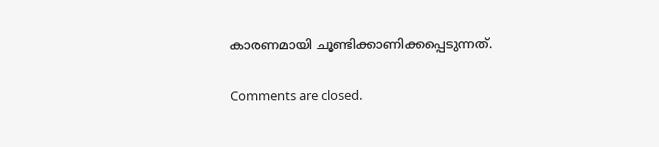കാരണമായി ചൂണ്ടിക്കാണിക്കപ്പെടുന്നത്.

Comments are closed.